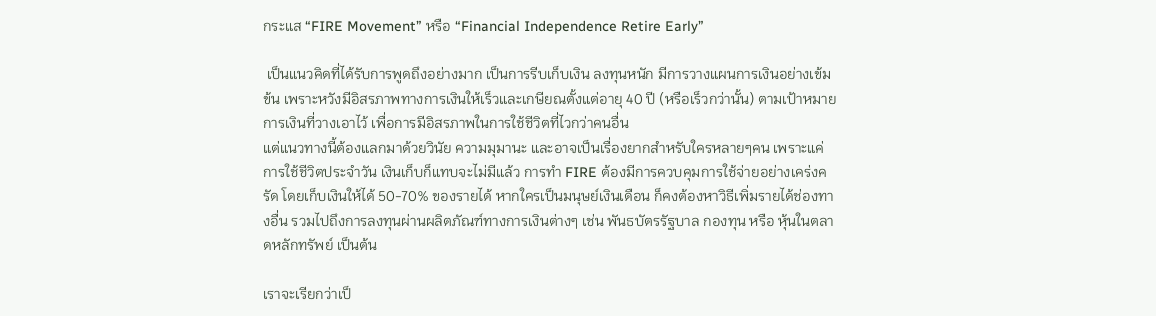กระแส “FIRE Movement” หรือ “Financial Independence Retire Early”

 เป็นแนวคิดที่ได้รับการพูดถึงอย่างมาก เป็นการรีบเก็บเงิน ลงทุนหนัก มีการวางแผนการเงินอย่างเข้มข้น เพราะหวังมีอิสรภาพทางการเงินให้เร็วและเกษียณตั้งแต่อายุ 40 ปี (หรือเร็วกว่านั้น) ตามเป้าหมายการเงินที่วางเอาไว้ เพื่อการมีอิสรภาพในการใช้ชีวิตที่ไวกว่าคนอื่น
แต่แนวทางนี้ต้องแลกมาด้วยวินัย ความมุมานะ และอาจเป็นเรื่องยากสำหรับใครหลายๆคน เพราะแค่การใช้ชีวิตประจำวัน เงินเก็บก็แทบจะไม่มีแล้ว การทำ FIRE ต้องมีการควบคุมการใช้จ่ายอย่างเคร่งครัด โดยเก็บเงินให้ได้ 50-70% ของรายได้ หากใครเป็นมนุษย์เงินเดือน ก็คงต้องหาวิธีเพิ่มรายได้ช่องทางอื่น รวมไปถึงการลงทุนผ่านผลิตภัณฑ์ทางการเงินต่างๆ เช่น พันธบัตรรัฐบาล กองทุน หรือ หุ้นในตลาดหลักทรัพย์ เป็นต้น

เราจะเรียกว่าเป็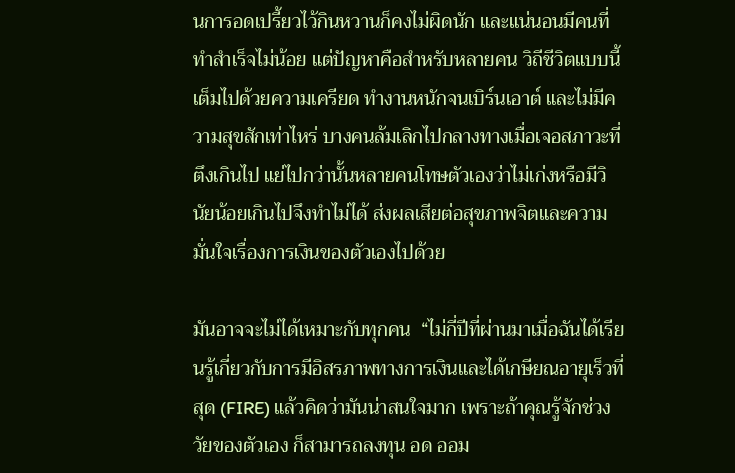นการอดเปรี้ยวไว้กินหวานก็คงไม่ผิดนัก และแน่นอนมีคนที่ทำสำเร็จไม่น้อย แต่ปัญหาคือสำหรับหลายคน วิถีชีวิตแบบนี้เต็มไปด้วยความเครียด ทำงานหนักจนเบิร์นเอาต์ และไม่มีความสุขสักเท่าไหร่ บางคนล้มเลิกไปกลางทางเมื่อเจอสภาวะที่ตึงเกินไป แย่ไปกว่านั้นหลายคนโทษตัวเองว่าไม่เก่งหรือมีวินัยน้อยเกินไปจึงทำไม่ได้ ส่งผลเสียต่อสุขภาพจิตและความมั่นใจเรื่องการเงินของตัวเองไปด้วย

มันอาจจะไม่ได้เหมาะกับทุกคน  “ไม่กี่ปีที่ผ่านมาเมื่อฉันได้เรียนรู้เกี่ยวกับการมีอิสรภาพทางการเงินและได้เกษียณอายุเร็วที่สุด (FIRE) แล้วคิดว่ามันน่าสนใจมาก เพราะถ้าคุณรู้จักช่วงวัยของตัวเอง ก็สามารถลงทุน อด ออม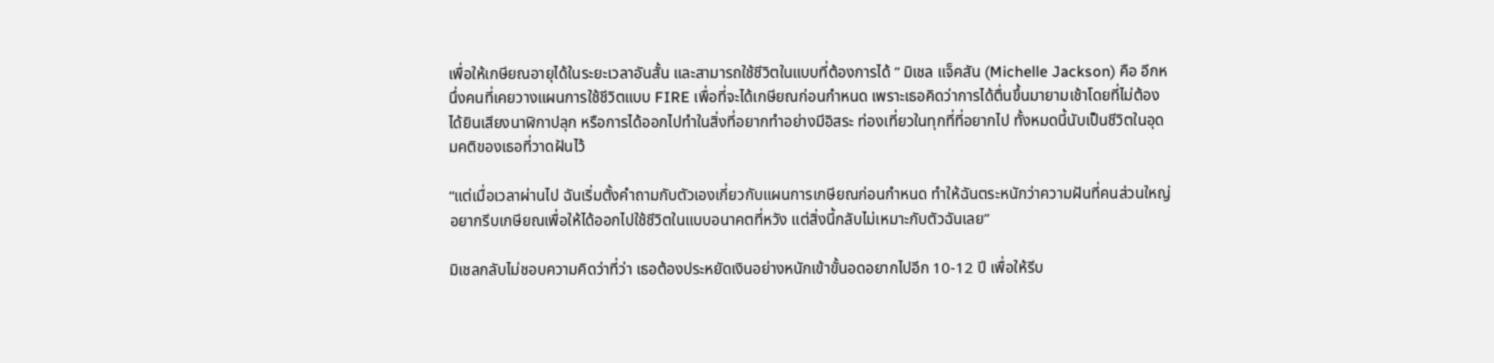เพื่อให้เกษียณอายุได้ในระยะเวลาอันสั้น และสามารถใช้ชีวิตในแบบที่ต้องการได้ ” มิเชล แจ็คสัน (Michelle Jackson) คือ อีกหนึ่งคนที่เคยวางแผนการใช้ชีวิตแบบ FIRE เพื่อที่จะได้เกษียณก่อนกำหนด เพราะเธอคิดว่าการได้ตื่นขึ้นมายามเช้าโดยที่ไม่ต้องได้ยินเสียงนาฬิกาปลุก หรือการได้ออกไปทำในสิ่งที่อยากทำอย่างมีอิสระ ท่องเที่ยวในทุกที่ที่อยากไป ทั้งหมดนี้นับเป็นชีวิตในอุดมคติของเธอที่วาดฝันไว้

“แต่เมื่อเวลาผ่านไป ฉันเริ่มตั้งคำถามกับตัวเองเกี่ยวกับแผนการเกษียณก่อนกำหนด ทำให้ฉันตระหนักว่าความฝันที่คนส่วนใหญ่อยากรีบเกษียณเพื่อให้ได้ออกไปใช้ชีวิตในแบบอนาคตที่หวัง แต่สิ่งนี้กลับไม่เหมาะกับตัวฉันเลย”

มิเชลกลับไม่ชอบความคิดว่าที่ว่า เธอต้องประหยัดเงินอย่างหนักเข้าขั้นอดอยากไปอีก 10-12 ปี เพื่อให้รีบ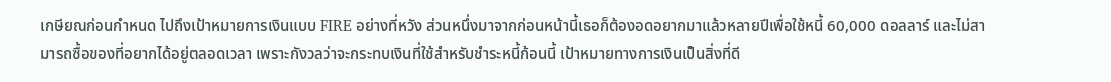เกษียณก่อนกำหนด ไปถึงเป้าหมายการเงินแบบ FIRE อย่างที่หวัง ส่วนหนึ่งมาจากก่อนหน้านี้เธอก็ต้องอดอยากมาแล้วหลายปีเพื่อใช้หนี้ 60,000 ดอลลาร์ และไม่สามารถซื้อของที่อยากได้อยู่ตลอดเวลา เพราะกังวลว่าจะกระทบเงินที่ใช้สำหรับชำระหนี้ก้อนนี้ เป้าหมายทางการเงินเป็นสิ่งที่ดี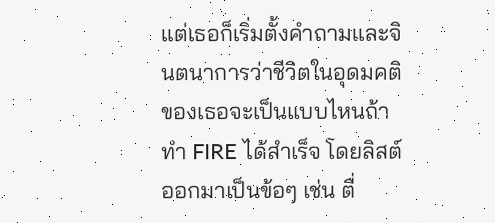แต่เธอก็เริ่มตั้งคำถามและจินตนาการว่าชีวิตในอุดมคติของเธอจะเป็นแบบไหนถ้าทำ FIRE ได้สำเร็จ โดยลิสต์ออกมาเป็นข้อๆ เช่น ตื่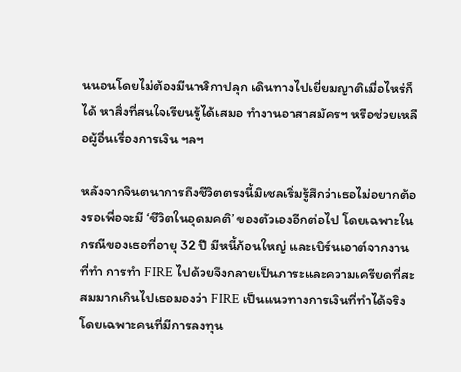นนอนโดยไม่ต้องมีนาฬิกาปลุก เดินทางไปเยี่ยมญาติเมื่อไหร่ก็ได้ หาสิ่งที่สนใจเรียนรู้ได้เสมอ ทำงานอาสาสมัครฯ หรือช่วยเหลือผู้อื่นเรื่องการเงิน ฯลฯ

หลังจากจินตนาการถึงชีวิตตรงนี้มิเชลเริ่มรู้สึกว่าเธอไม่อยากต้องรอเพื่อจะมี ‘ชีวิตในอุดมคติ’ ของตัวเองอีกต่อไป โดยเฉพาะในกรณีของเธอที่อายุ 32 ปี มีหนี้ก้อนใหญ่ และเบิร์นเอาต์จากงานที่ทำ การทำ FIRE ไปด้วยจึงกลายเป็นภาระและความเครียดที่สะสมมากเกินไปเธอมองว่า FIRE เป็นแนวทางการเงินที่ทำได้จริง โดยเฉพาะคนที่มีการลงทุน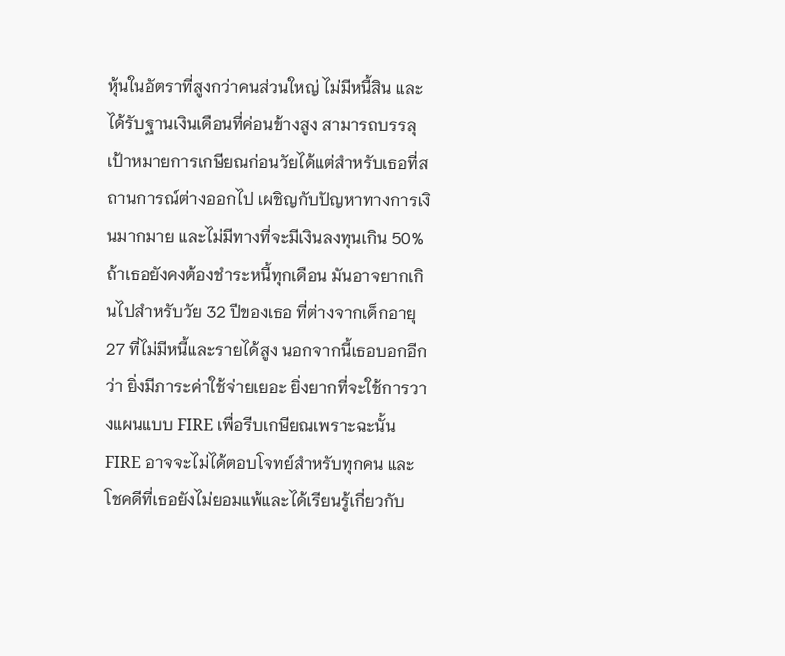หุ้นในอัตราที่สูงกว่าคนส่วนใหญ่ ไม่มีหนี้สิน และได้รับฐานเงินเดือนที่ค่อนข้างสูง สามารถบรรลุเป้าหมายการเกษียณก่อนวัยได้แต่สำหรับเธอที่สถานการณ์ต่างออกไป เผชิญกับปัญหาทางการเงินมากมาย และไม่มีทางที่จะมีเงินลงทุนเกิน 50% ถ้าเธอยังคงต้องชำระหนี้ทุกเดือน มันอาจยากเกินไปสำหรับวัย 32 ปีของเธอ ที่ต่างจากเด็กอายุ 27 ที่ไม่มีหนี้และรายได้สูง นอกจากนี้เธอบอกอีกว่า ยิ่งมีภาระค่าใช้จ่ายเยอะ ยิ่งยากที่จะใช้การวางแผนแบบ FIRE เพื่อรีบเกษียณเพราะฉะนั้น FIRE อาจจะไม่ได้ตอบโจทย์สำหรับทุกคน และโชคดีที่เธอยังไม่ยอมแพ้และได้เรียนรู้เกี่ยวกับ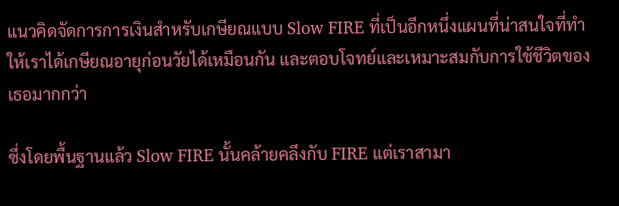แนวคิดจัดการการเงินสำหรับเกษียณแบบ Slow FIRE ที่เป็นอีกหนึ่งแผนที่น่าสนใจที่ทำให้เราได้เกษียณอายุก่อนวัยได้เหมือนกัน และตอบโจทย์และเหมาะสมกับการใช้ชีวิตของเธอมากกว่า

ซึ่งโดยพื้นฐานแล้ว Slow FIRE นั้นคล้ายคลึงกับ FIRE แต่เราสามา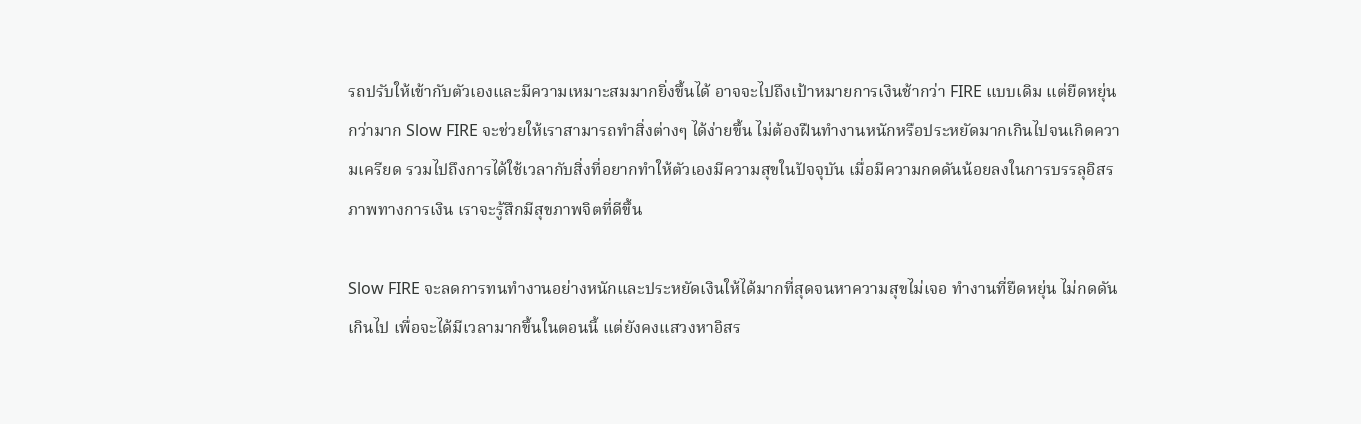รถปรับให้เข้ากับตัวเองและมีความเหมาะสมมากยิ่งขึ้นได้ อาจจะไปถึงเป้าหมายการเงินช้ากว่า FIRE แบบเดิม แต่ยืดหยุ่นกว่ามาก Slow FIRE จะช่วยให้เราสามารถทำสิ่งต่างๆ ได้ง่ายขึ้น ไม่ต้องฝืนทำงานหนักหรือประหยัดมากเกินไปจนเกิดความเครียด รวมไปถึงการได้ใช้เวลากับสิ่งที่อยากทำให้ตัวเองมีความสุขในปัจจุบัน เมื่อมีความกดดันน้อยลงในการบรรลุอิสรภาพทางการเงิน เราจะรู้สึกมีสุขภาพจิตที่ดีขึ้น

Slow FIRE จะลดการทนทำงานอย่างหนักและประหยัดเงินให้ได้มากที่สุดจนหาความสุขไม่เจอ ทำงานที่ยืดหยุ่น ไม่กดดันเกินไป เพื่อจะได้มีเวลามากขึ้นในตอนนี้ แต่ยังคงแสวงหาอิสร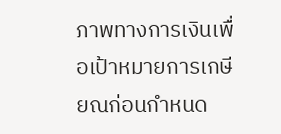ภาพทางการเงินเพื่อเป้าหมายการเกษียณก่อนกำหนด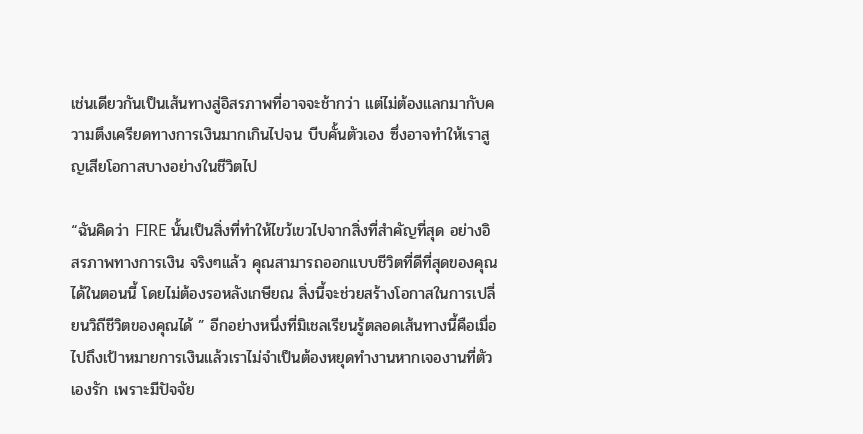เช่นเดียวกันเป็นเส้นทางสู่อิสรภาพที่อาจจะช้ากว่า แต่ไม่ต้องแลกมากับความตึงเครียดทางการเงินมากเกินไปจน บีบคั้นตัวเอง ซึ่งอาจทำให้เราสูญเสียโอกาสบางอย่างในชีวิตไป

“ฉันคิดว่า FIRE นั้นเป็นสิ่งที่ทำให้ไขว้เขวไปจากสิ่งที่สำคัญที่สุด อย่างอิสรภาพทางการเงิน จริงๆแล้ว คุณสามารถออกแบบชีวิตที่ดีที่สุดของคุณได้ในตอนนี้ โดยไม่ต้องรอหลังเกษียณ สิ่งนี้จะช่วยสร้างโอกาสในการเปลี่ยนวิถีชีวิตของคุณได้ ” อีกอย่างหนึ่งที่มิเชลเรียนรู้ตลอดเส้นทางนี้คือเมื่อไปถึงเป้าหมายการเงินแล้วเราไม่จำเป็นต้องหยุดทำงานหากเจองานที่ตัวเองรัก เพราะมีปัจจัย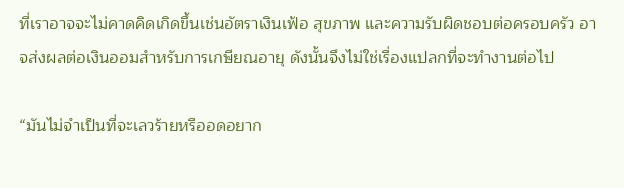ที่เราอาจจะไม่คาดคิดเกิดขึ้นเช่นอัตราเงินเฟ้อ สุขภาพ และความรับผิดชอบต่อครอบครัว อาจส่งผลต่อเงินออมสำหรับการเกษียณอายุ ดังนั้นจึงไม่ใช่เรื่องแปลกที่จะทำงานต่อไป

“มันไม่จำเป็นที่จะเลวร้ายหรืออดอยาก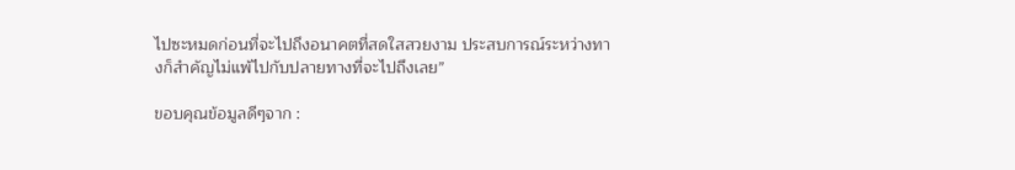ไปซะหมดก่อนที่จะไปถึงอนาคตที่สดใสสวยงาม ประสบการณ์ระหว่างทางก็สำคัญไม่แพ้ไปกับปลายทางที่จะไปถึงเลย”

ขอบคุณข้อมูลดีๆจาก :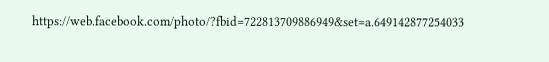https://web.facebook.com/photo/?fbid=722813709886949&set=a.649142877254033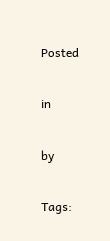Posted

in

by

Tags: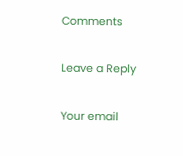Comments

Leave a Reply

Your email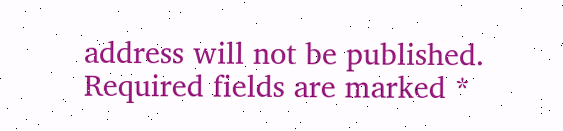address will not be published. Required fields are marked *